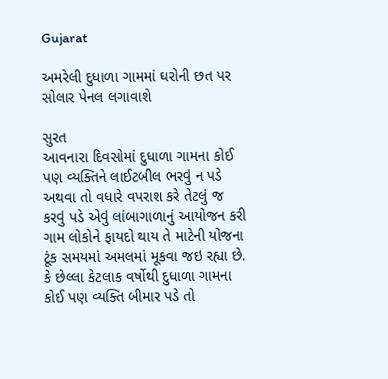Gujarat

અમરેલી દુધાળા ગામમાં ઘરોની છત પર સોલાર પેનલ લગાવાશે

સુરત
આવનારા દિવસોમાં દુધાળા ગામના કોઈ પણ વ્યક્તિને લાઈટબીલ ભરવું ન પડે અથવા તો વધારે વપરાશ કરે તેટલું જ કરવું પડે એવું લાંબાગાળાનું આયોજન કરી ગામ લોકોને ફાયદો થાય તે માટેની યોજના ટૂંક સમયમાં અમલમાં મૂકવા જઇ રહ્યા છે. કે છેલ્લા કેટલાક વર્ષોથી દુધાળા ગામના કોઈ પણ વ્યક્તિ બીમાર પડે તો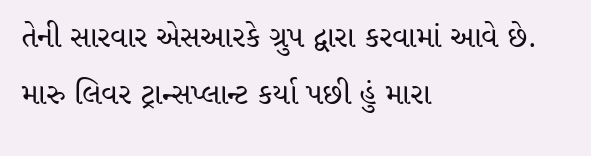તેની સારવાર એસઆરકે ગ્રુપ દ્વારા કરવામાં આવે છે. મારુ લિવર ટ્રાન્સપ્લાન્ટ કર્યા પછી હું મારા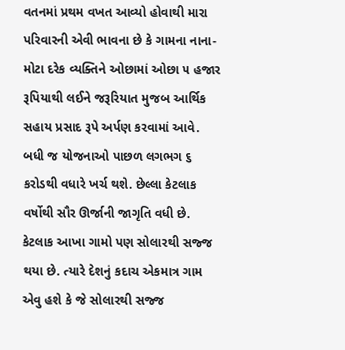વતનમાં પ્રથમ વખત આવ્યો હોવાથી મારા પરિવારની એવી ભાવના છે કે ગામના નાના-મોટા દરેક વ્યક્તિને ઓછામાં ઓછા ૫ હજાર રૂપિયાથી લઈને જરૂરિયાત મુજબ આર્થિક સહાય પ્રસાદ રૂપે અર્પણ કરવામાં આવે. બધી જ યોજનાઓ પાછળ લગભગ ૬ કરોડથી વધારે ખર્ચ થશે. છેલ્લા કેટલાક વર્ષોથી સૌર ઊર્જાની જાગૃતિ વધી છે. કેટલાક આખા ગામો પણ સોલારથી સજ્જ થયા છે. ત્યારે દેશનું કદાચ એકમાત્ર ગામ એવુ હશે કે જે સોલારથી સજ્જ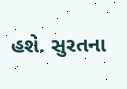હશે. સુરતના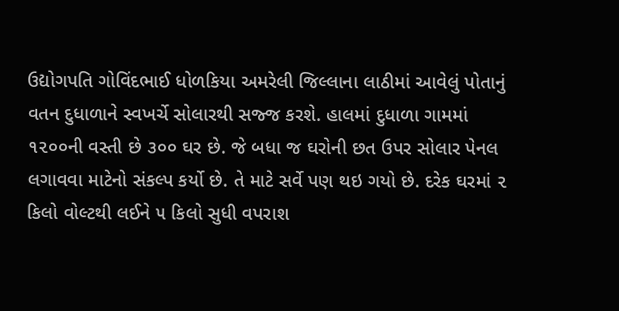ઉદ્યોગપતિ ગોવિંદભાઈ ધોળકિયા અમરેલી જિલ્લાના લાઠીમાં આવેલું પોતાનું વતન દુધાળાને સ્વખર્ચે સોલારથી સજ્જ કરશે. હાલમાં દુધાળા ગામમાં ૧૨૦૦ની વસ્તી છે ૩૦૦ ઘર છે. જે બધા જ ઘરોની છત ઉપર સોલાર પેનલ લગાવવા માટેનો સંકલ્પ કર્યો છે. તે માટે સર્વે પણ થઇ ગયો છે. દરેક ઘરમાં ૨ કિલો વોલ્ટથી લઈને ૫ કિલો સુધી વપરાશ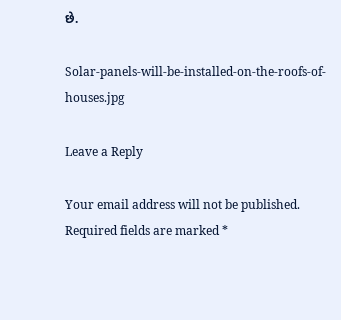છે.

Solar-panels-will-be-installed-on-the-roofs-of-houses.jpg

Leave a Reply

Your email address will not be published. Required fields are marked *